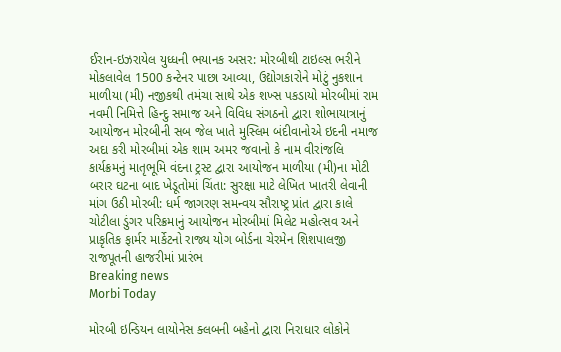ઈરાન-ઇઝરાયેલ યુધ્ધની ભયાનક અસર: મોરબીથી ટાઇલ્સ ભરીને મોકલાવેલ 1500 કન્ટેનર પાછા આવ્યા, ઉદ્યોગકારોને મોટું નુકશાન માળીયા (મી) નજીકથી તમંચા સાથે એક શખ્સ પકડાયો મોરબીમાં રામ નવમી નિમિત્તે હિન્દુ સમાજ અને વિવિધ સંગઠનો દ્વારા શોભાયાત્રાનું આયોજન મોરબીની સબ જેલ ખાતે મુસ્લિમ બંદીવાનોએ ઇદની નમાજ અદા કરી મોરબીમાં એક શામ અમર જવાનો કે નામ વીરાંજલિ કાર્યક્રમનું માતૃભૂમિ વંદના ટ્રસ્ટ દ્વારા આયોજન માળીયા (મી)ના મોટી બરાર ઘટના બાદ ખેડૂતોમાં ચિંતા: સુરક્ષા માટે લેખિત ખાતરી લેવાની માંગ ઉઠી મોરબી: ધર્મ જાગરણ સમન્વય સૌરાષ્ટ્ર પ્રાંત દ્વારા કાલે ચોટીલા ડુંગર પરિક્રમાનું આયોજન મોરબીમાં મિલેટ મહોત્સવ અને પ્રાકૃતિક ફાર્મર માર્કેટનો રાજ્ય યોગ બોર્ડના ચેરમેન શિશપાલજી રાજપૂતની હાજરીમાં પ્રારંભ
Breaking news
Morbi Today

મોરબી ઇન્ડિયન લાયોનેસ ક્લબની બહેનો દ્વારા નિરાધાર લોકોને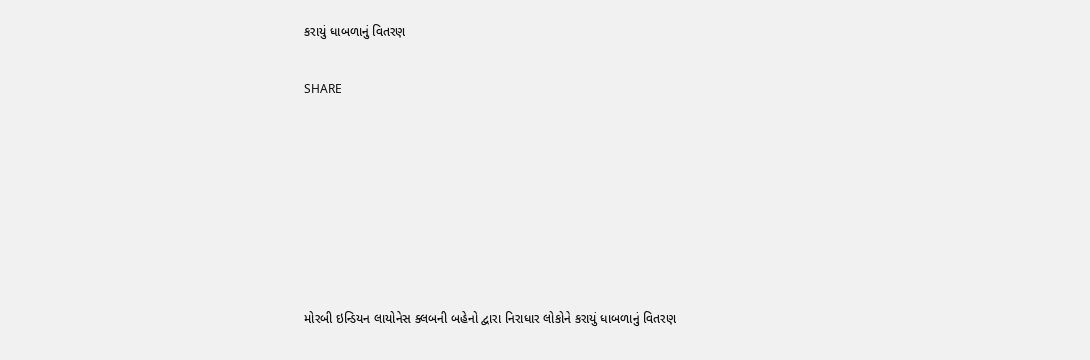કરાયું ધાબળાનું વિતરણ


SHARE











મોરબી ઇન્ડિયન લાયોનેસ ક્લબની બહેનો દ્વારા નિરાધાર લોકોને કરાયું ધાબળાનું વિતરણ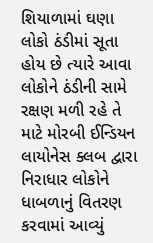શિયાળામાં ઘણા લોકો ઠંડીમાં સૂતા હોય છે ત્યારે આવા લોકોને ઠંડીની સામે રક્ષણ મળી રહે તે માટે મોરબી ઈન્ડિયન લાયોનેસ ક્લબ દ્વારા નિરાધાર લોકોને ધાબળાનું વિતરણ કરવામાં આવ્યું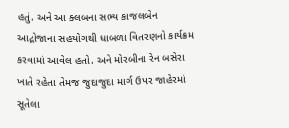હતું. અને આ ક્લબના સભ્ય કાજલબેન આદ્રોજાના સહયોગથી ધાબળા વિતરણનો કાર્યક્રમ કરવામાં આવેલ હતો. અને મોરબીના રેન બસેરા ખાતે રહેતા તેમજ જુદાજુદા માર્ગ ઉપર જાહેરમાં સૂતેલા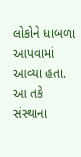લોકોને ધાબળા આપવામાં આવ્યા હતા. આ તકે સંસ્થાના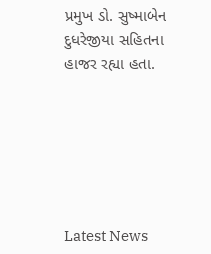પ્રમુખ ડો. સુષ્માબેન દુધરેજીયા સહિતના હાજર રહ્યા હતા.






Latest News